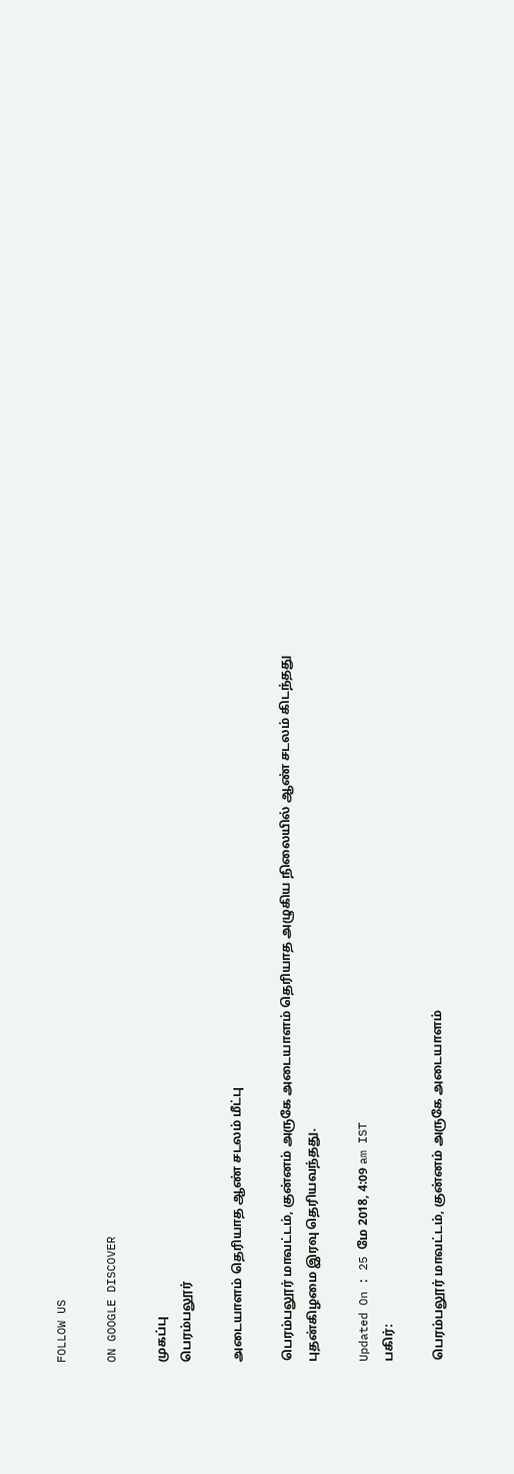FOLLOW US

ON GOOGLE DISCOVER

முகப்பு
பெரம்பலூர்

அடையாளம் தெரியாத ஆண் சடலம் மீட்பு

பெரம்பலூர் மாவட்டம், குன்னம் அருகே அடையாளம் தெரியாத அழுகிய நிலையில் ஆண் சடலம் கிடந்தது புதன்கிழமை இரவு தெரியவந்தது.

Updated On : 25 மே 2018, 4:09 am IST
பகிர்:

பெரம்பலூர் மாவட்டம், குன்னம் அருகே அடையாளம்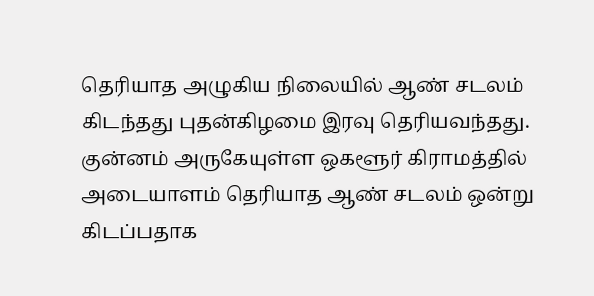தெரியாத அழுகிய நிலையில் ஆண் சடலம் கிடந்தது புதன்கிழமை இரவு தெரியவந்தது.
குன்னம் அருகேயுள்ள ஒகளூர் கிராமத்தில் அடையாளம் தெரியாத ஆண் சடலம் ஒன்று கிடப்பதாக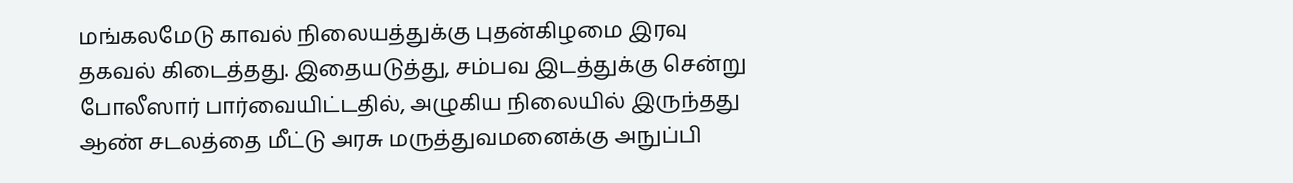மங்கலமேடு காவல் நிலையத்துக்கு புதன்கிழமை இரவு தகவல் கிடைத்தது. இதையடுத்து, சம்பவ இடத்துக்கு சென்று போலீஸார் பார்வையிட்டதில், அழுகிய நிலையில் இருந்தது ஆண் சடலத்தை மீட்டு அரசு மருத்துவமனைக்கு அநுப்பி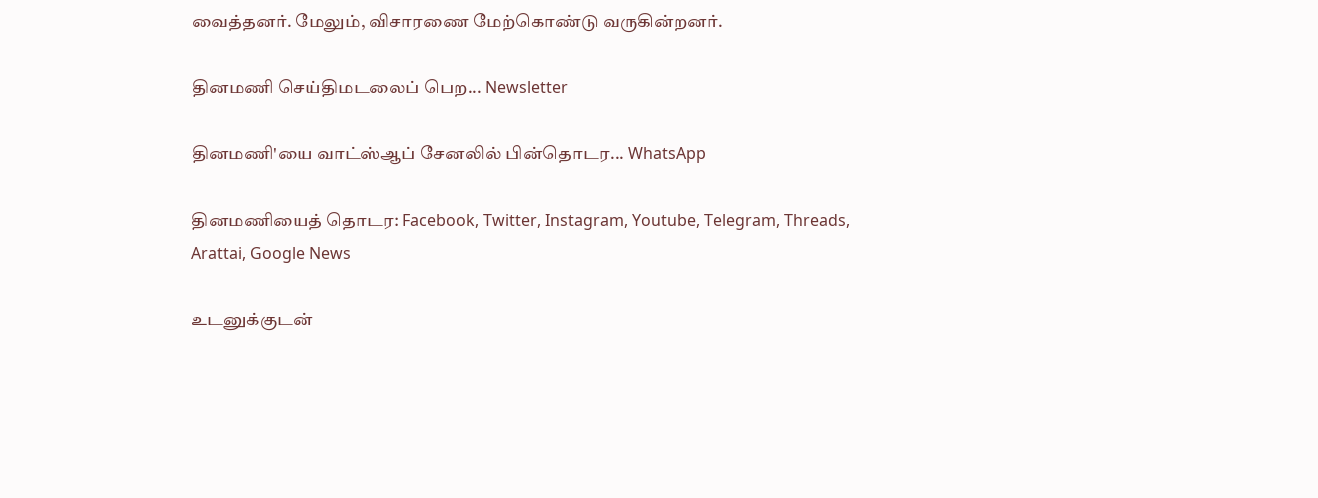வைத்தனர். மேலும், விசாரணை மேற்கொண்டு வருகின்றனர்.

தினமணி செய்திமடலைப் பெற... Newsletter

தினமணி'யை வாட்ஸ்ஆப் சேனலில் பின்தொடர... WhatsApp

தினமணியைத் தொடர: Facebook, Twitter, Instagram, Youtube, Telegram, Threads, Arattai, Google News

உடனுக்குடன்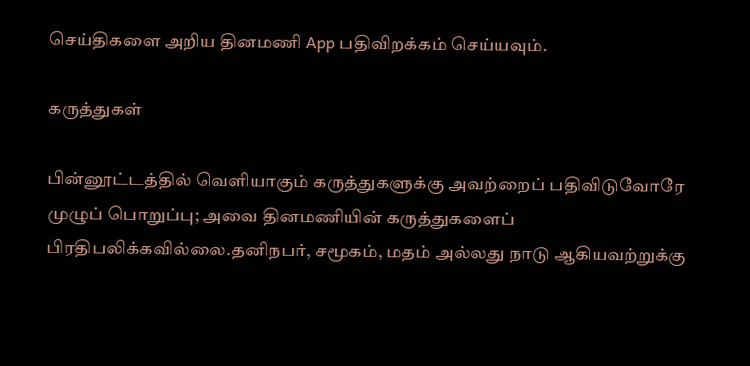செய்திகளை அறிய தினமணி App பதிவிறக்கம் செய்யவும்.

கருத்துகள்

பின்னூட்டத்தில் வெளியாகும் கருத்துகளுக்கு அவற்றைப் பதிவிடுவோரே முழுப் பொறுப்பு; அவை தினமணியின் கருத்துகளைப் பிரதிபலிக்கவில்லை.தனிநபர், சமூகம், மதம் அல்லது நாடு ஆகியவற்றுக்கு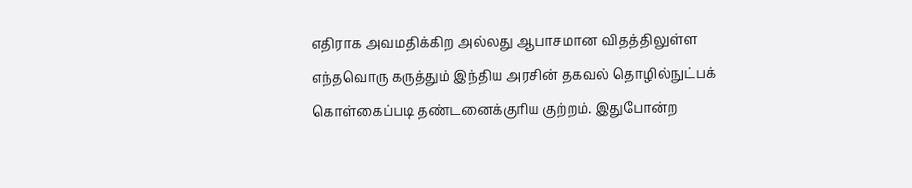எதிராக அவமதிக்கிற அல்லது ஆபாசமான விதத்திலுள்ள எந்தவொரு கருத்தும் இந்திய அரசின் தகவல் தொழில்நுட்பக் கொள்கைப்படி தண்டனைக்குரிய குற்றம். இதுபோன்ற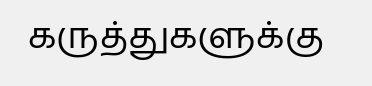கருத்துகளுக்கு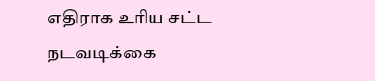எதிராக உரிய சட்ட நடவடிக்கை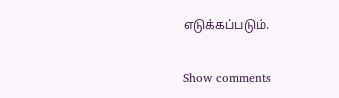எடுக்கப்படும்.

Show comments